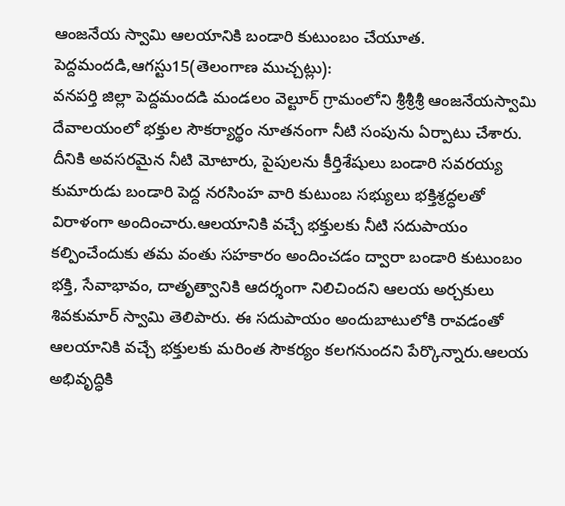ఆంజనేయ స్వామి ఆలయానికి బండారి కుటుంబం చేయూత.
పెద్దమందడి,ఆగస్టు15(తెలంగాణ ముచ్చట్లు):
వనపర్తి జిల్లా పెద్దమందడి మండలం వెల్టూర్ గ్రామంలోని శ్రీశ్రీశ్రీ ఆంజనేయస్వామి దేవాలయంలో భక్తుల సౌకర్యార్థం నూతనంగా నీటి సంపును ఏర్పాటు చేశారు. దీనికి అవసరమైన నీటి మోటారు, పైపులను కీర్తిశేషులు బండారి సవరయ్య కుమారుడు బండారి పెద్ద నరసింహ వారి కుటుంబ సభ్యులు భక్తిశ్రద్ధలతో విరాళంగా అందించారు.ఆలయానికి వచ్చే భక్తులకు నీటి సదుపాయం కల్పించేందుకు తమ వంతు సహకారం అందించడం ద్వారా బండారి కుటుంబం భక్తి, సేవాభావం, దాతృత్వానికి ఆదర్శంగా నిలిచిందని ఆలయ అర్చకులు శివకుమార్ స్వామి తెలిపారు. ఈ సదుపాయం అందుబాటులోకి రావడంతో ఆలయానికి వచ్చే భక్తులకు మరింత సౌకర్యం కలగనుందని పేర్కొన్నారు.ఆలయ అభివృద్ధికి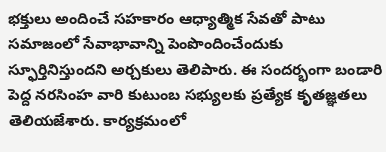భక్తులు అందించే సహకారం ఆధ్యాత్మిక సేవతో పాటు సమాజంలో సేవాభావాన్ని పెంపొందించేందుకు స్ఫూర్తినిస్తుందని అర్చకులు తెలిపారు. ఈ సందర్భంగా బండారి పెద్ద నరసింహ వారి కుటుంబ సభ్యులకు ప్రత్యేక కృతజ్ఞతలు తెలియజేశారు. కార్యక్రమంలో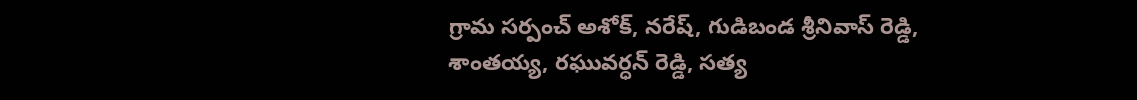గ్రామ సర్పంచ్ అశోక్, నరేష్, గుడిబండ శ్రీనివాస్ రెడ్డి, శాంతయ్య, రఘువర్ధన్ రెడ్డి, సత్య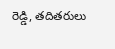రెడ్డి, తదితరులు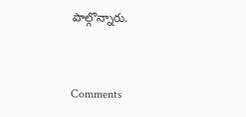పాల్గొన్నారు.


Comments